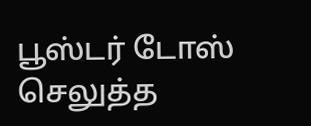பூஸ்டர் டோஸ் செலுத்த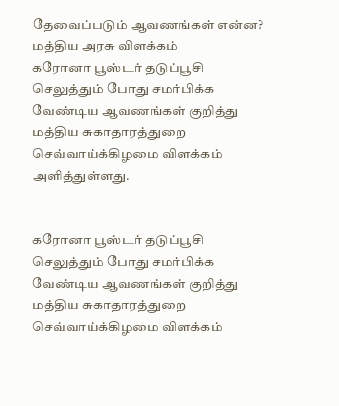தேவைப்படும் ஆவணங்கள் என்ன? மத்திய அரசு விளக்கம்
கரோனா பூஸ்டர் தடுப்பூசி செலுத்தும் போது சமர்பிக்க வேண்டிய ஆவணங்கள் குறித்து மத்திய சுகாதாரத்துறை செவ்வாய்க்கிழமை விளக்கம் அளித்துள்ளது.


கரோனா பூஸ்டர் தடுப்பூசி செலுத்தும் போது சமர்பிக்க வேண்டிய ஆவணங்கள் குறித்து மத்திய சுகாதாரத்துறை செவ்வாய்க்கிழமை விளக்கம்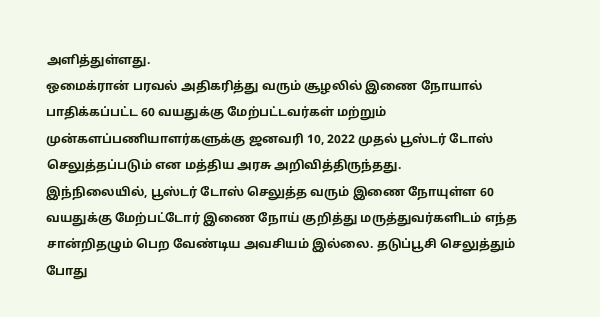அளித்துள்ளது.
ஒமைக்ரான் பரவல் அதிகரித்து வரும் சூழலில் இணை நோயால் பாதிக்கப்பட்ட 60 வயதுக்கு மேற்பட்டவர்கள் மற்றும் முன்களப்பணியாளர்களுக்கு ஜனவரி 10, 2022 முதல் பூஸ்டர் டோஸ் செலுத்தப்படும் என மத்திய அரசு அறிவித்திருந்தது.
இந்நிலையில், பூஸ்டர் டோஸ் செலுத்த வரும் இணை நோயுள்ள 60 வயதுக்கு மேற்பட்டோர் இணை நோய் குறித்து மருத்துவர்களிடம் எந்த சான்றிதழும் பெற வேண்டிய அவசியம் இல்லை. தடுப்பூசி செலுத்தும் போது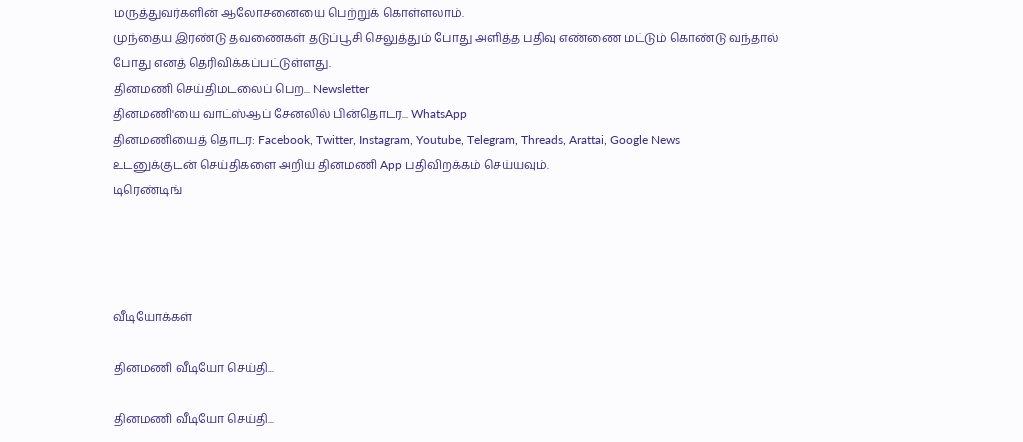மருத்துவர்களின் ஆலோசனையை பெற்றுக் கொள்ளலாம்.
முந்தைய இரண்டு தவணைகள் தடுப்பூசி செலுத்தும் போது அளித்த பதிவு எண்ணை மட்டும் கொண்டு வந்தால் போது எனத் தெரிவிக்கப்பட்டுள்ளது.
தினமணி செய்திமடலைப் பெற... Newsletter
தினமணி'யை வாட்ஸ்ஆப் சேனலில் பின்தொடர... WhatsApp
தினமணியைத் தொடர: Facebook, Twitter, Instagram, Youtube, Telegram, Threads, Arattai, Google News
உடனுக்குடன் செய்திகளை அறிய தினமணி App பதிவிறக்கம் செய்யவும்.
டிரெண்டிங்




வீடியோக்கள்

தினமணி வீடியோ செய்தி...

தினமணி வீடியோ செய்தி...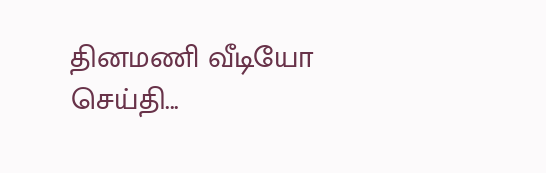தினமணி வீடியோ செய்தி...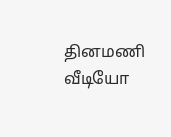தினமணி வீடியோ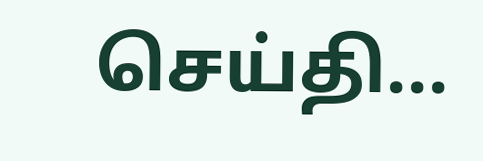செய்தி...